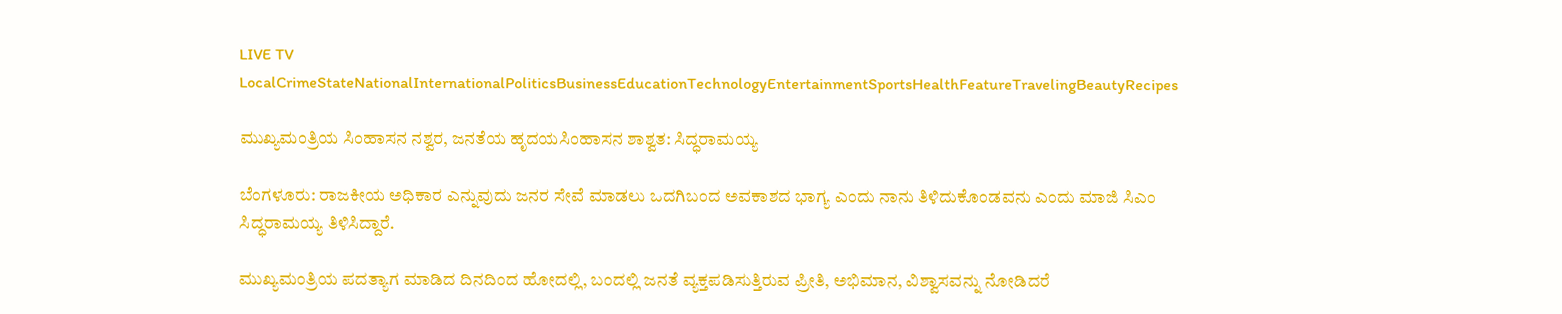LIVE TV LocalCrimeStateNationalInternationalPoliticsBusinessEducationTechnologyEntertainmentSportsHealthFeatureTravelingBeautyRecipes

ಮುಖ್ಯಮಂತ್ರಿಯ ಸಿಂಹಾಸನ ನಶ್ವರ, ಜನತೆಯ ಹೃದಯ‌ಸಿಂಹಾಸನ ಶಾಶ್ವತ: ಸಿದ್ಧರಾಮಯ್ಯ

ಬೆಂಗಳೂರು: ರಾಜಕೀಯ ಅಧಿಕಾರ ಎನ್ನುವುದು ಜನರ ಸೇವೆ ಮಾಡಲು ಒದಗಿಬಂದ ಅವಕಾಶದ ಭಾಗ್ಯ ಎಂದು ನಾನು ತಿಳಿದುಕೊಂಡವನು ಎಂದು ಮಾಜಿ ಸಿಎಂ ಸಿದ್ಧರಾಮಯ್ಯ ತಿಳಿಸಿದ್ದಾರೆ.

ಮುಖ್ಯಮಂತ್ರಿಯ ಪದತ್ಯಾಗ ಮಾಡಿದ ದಿನದಿಂದ ಹೋದಲ್ಲಿ, ಬಂದಲ್ಲಿ ಜನತೆ ವ್ಯಕ್ತಪಡಿಸುತ್ತಿರುವ ಪ್ರೀತಿ, ಅಭಿಮಾನ, ವಿಶ್ವಾಸವನ್ನು ನೋಡಿದರೆ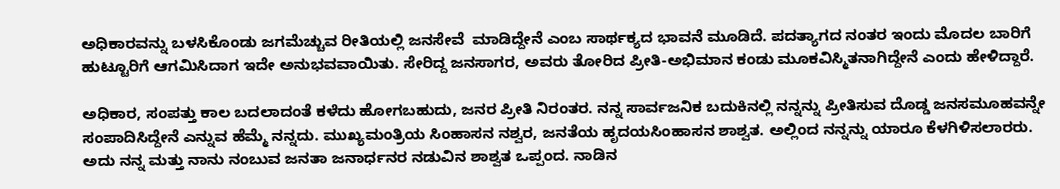ಅಧಿಕಾರವನ್ನು ಬಳಸಿಕೊಂಡು ಜಗಮೆಚ್ಚುವ ರೀತಿಯಲ್ಲಿ ಜನಸೇವೆ  ಮಾಡಿದ್ದೇನೆ ಎಂಬ ಸಾರ್ಥಕ್ಯದ ಭಾವನೆ ಮೂಡಿದೆ. ಪದತ್ಯಾಗದ ನಂತರ ಇಂದು ಮೊದಲ ಬಾರಿಗೆ ಹುಟ್ಟೂರಿಗೆ ಆಗಮಿಸಿದಾಗ ಇದೇ ಅನುಭವವಾಯಿತು. ಸೇರಿದ್ದ ಜನಸಾಗರ, ಅವರು ತೋರಿದ ಪ್ರೀತಿ-ಅಭಿಮಾನ ಕಂಡು ಮೂಕವಿಸ್ಮಿತನಾಗಿದ್ದೇನೆ ಎಂದು ಹೇಳಿದ್ದಾರೆ.

ಅಧಿಕಾರ, ಸಂಪತ್ತು ಕಾಲ ಬದಲಾದಂತೆ ಕಳೆದು ಹೋಗಬಹುದು, ಜನರ ಪ್ರೀತಿ ನಿರಂತರ. ನನ್ನ ಸಾರ್ವಜನಿಕ ಬದುಕಿನಲ್ಲಿ ನನ್ನನ್ನು ಪ್ರೀತಿಸುವ ದೊಡ್ಡ ಜನಸಮೂಹವನ್ನೇ ಸಂಪಾದಿಸಿದ್ದೇನೆ ಎನ್ನುವ ಹೆಮ್ಮೆ ನನ್ನದು. ಮುಖ್ಯಮಂತ್ರಿಯ ಸಿಂಹಾಸನ ನಶ್ವರ, ಜನತೆಯ ಹೃದಯ‌ಸಿಂಹಾಸನ ಶಾಶ್ವತ. ಅಲ್ಲಿಂದ ನನ್ನನ್ನು ಯಾರೂ ಕೆಳಗಿಳಿಸಲಾರರು. ಅದು ನನ್ನ ಮತ್ತು ನಾನು ನಂಬುವ ಜನತಾ ಜನಾರ್ಧನರ ನಡುವಿನ‌ ಶಾಶ್ವತ ಒಪ್ಪಂದ. ನಾಡಿನ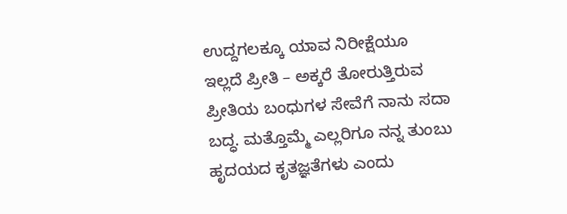ಉದ್ದಗಲಕ್ಕೂ ಯಾವ ನಿರೀಕ್ಷೆಯೂ ಇಲ್ಲದೆ ಪ್ರೀತಿ – ಅಕ್ಕರೆ ತೋರುತ್ತಿರುವ ಪ್ರೀತಿಯ ಬಂಧುಗಳ ಸೇವೆಗೆ ನಾನು ಸದಾ ಬದ್ಧ. ಮತ್ತೊಮ್ಮೆ ಎಲ್ಲರಿಗೂ ನನ್ನ ತುಂಬು ಹೃದಯದ ಕೃತಜ್ಞತೆಗಳು ಎಂದು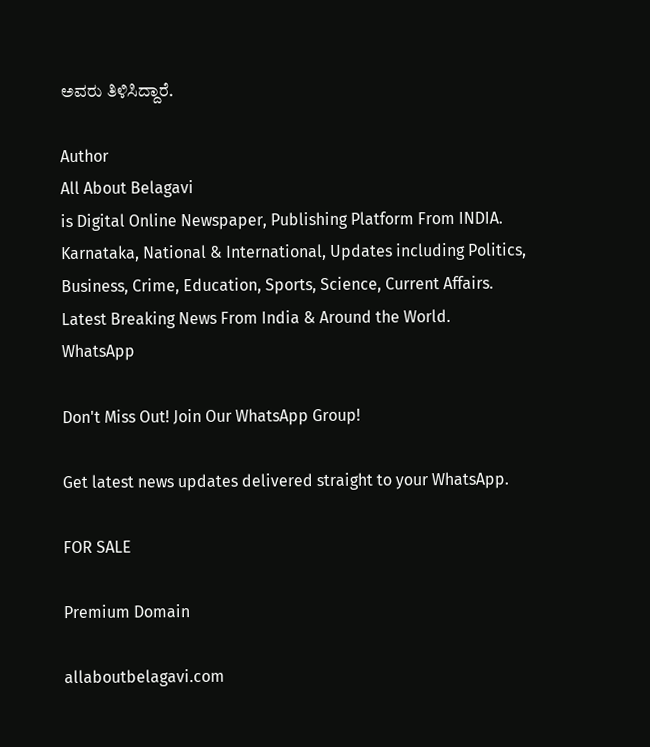ಅವರು ತಿಳಿಸಿದ್ದಾರೆ.

Author
All About Belagavi
is Digital Online Newspaper, Publishing Platform From INDIA. Karnataka, National & International, Updates including Politics, Business, Crime, Education, Sports, Science, Current Affairs. Latest Breaking News From India & Around the World.
WhatsApp

Don't Miss Out! Join Our WhatsApp Group!

Get latest news updates delivered straight to your WhatsApp.

FOR SALE

Premium Domain

allaboutbelagavi.com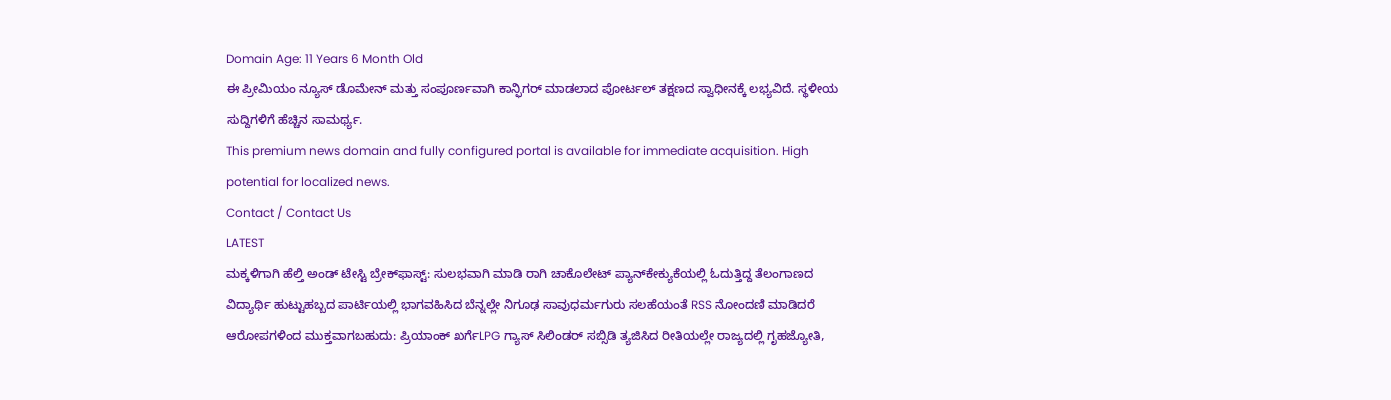Domain Age: 11 Years 6 Month Old
ಈ ಪ್ರೀಮಿಯಂ ನ್ಯೂಸ್ ಡೊಮೇನ್ ಮತ್ತು ಸಂಪೂರ್ಣವಾಗಿ ಕಾನ್ಫಿಗರ್ ಮಾಡಲಾದ ಪೋರ್ಟಲ್ ತಕ್ಷಣದ ಸ್ವಾಧೀನಕ್ಕೆ ಲಭ್ಯವಿದೆ. ಸ್ಥಳೀಯ ಸುದ್ದಿಗಳಿಗೆ ಹೆಚ್ಚಿನ ಸಾಮರ್ಥ್ಯ.
This premium news domain and fully configured portal is available for immediate acquisition. High potential for localized news.
Contact / Contact Us
LATEST
ಮಕ್ಕಳಿಗಾಗಿ ಹೆಲ್ತಿ ಅಂಡ್ ಟೇಸ್ಟಿ ಬ್ರೇಕ್‌ಫಾಸ್ಟ್: ಸುಲಭವಾಗಿ ಮಾಡಿ ರಾಗಿ ಚಾಕೊಲೇಟ್ ಪ್ಯಾನ್‌ಕೇಕ್ಯುಕೆಯಲ್ಲಿ ಓದುತ್ತಿದ್ದ ತೆಲಂಗಾಣದ ವಿದ್ಯಾರ್ಥಿ ಹುಟ್ಟುಹಬ್ಬದ ಪಾರ್ಟಿಯಲ್ಲಿ ಭಾಗವಹಿಸಿದ ಬೆನ್ನಲ್ಲೇ ನಿಗೂಢ ಸಾವುಧರ್ಮಗುರು ಸಲಹೆಯಂತೆ RSS ನೋಂದಣಿ ಮಾಡಿದರೆ ಆರೋಪಗಳಿಂದ ಮುಕ್ತವಾಗಬಹುದು: ಪ್ರಿಯಾಂಕ್ ಖರ್ಗೆLPG ಗ್ಯಾಸ್ ಸಿಲಿಂಡರ್ ಸಬ್ಸಿಡಿ ತ್ಯಜಿಸಿದ ರೀತಿಯಲ್ಲೇ ರಾಜ್ಯದಲ್ಲಿ ಗೃಹಜ್ಯೋತಿ,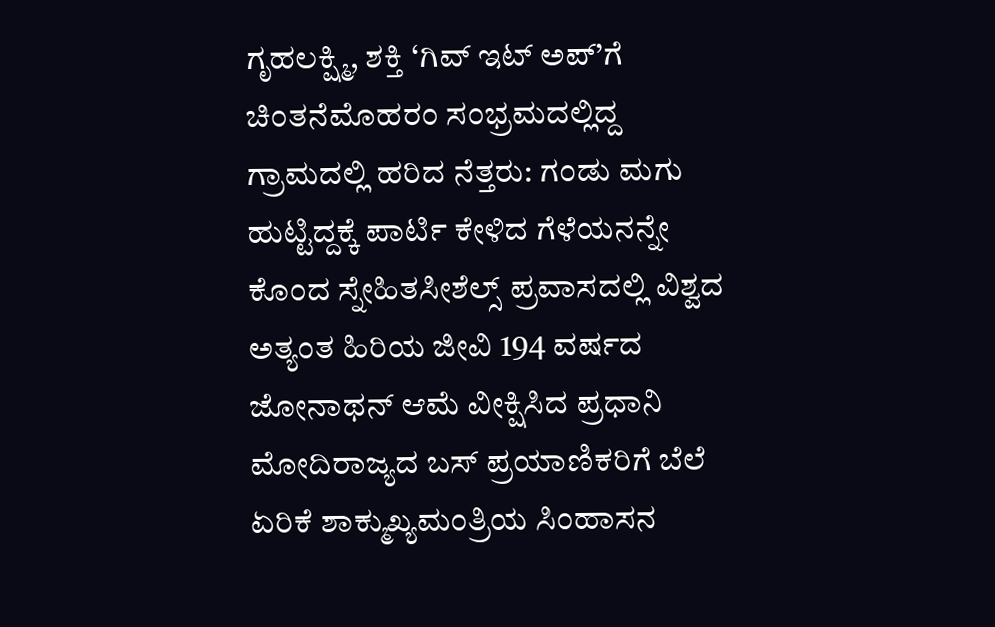ಗೃಹಲಕ್ಷ್ಮಿ, ಶಕ್ತಿ ‘ಗಿವ್ ಇಟ್ ಅಪ್’ಗೆ ಚಿಂತನೆಮೊಹರಂ ಸಂಭ್ರಮದಲ್ಲಿದ್ದ ಗ್ರಾಮದಲ್ಲಿ ಹರಿದ ನೆತ್ತರು: ಗಂಡು ಮಗು ಹುಟ್ಟಿದ್ದಕ್ಕೆ ಪಾರ್ಟಿ ಕೇಳಿದ ಗೆಳೆಯನನ್ನೇ ಕೊಂದ ಸ್ನೇಹಿತಸೀಶೆಲ್ಸ್ ಪ್ರವಾಸದಲ್ಲಿ ವಿಶ್ವದ ಅತ್ಯಂತ ಹಿರಿಯ ಜೀವಿ 194 ವರ್ಷದ ಜೋನಾಥನ್ ಆಮೆ ವೀಕ್ಷಿಸಿದ ಪ್ರಧಾನಿ ಮೋದಿರಾಜ್ಯದ ಬಸ್ ಪ್ರಯಾಣಿಕರಿಗೆ ಬೆಲೆ ಏರಿಕೆ ಶಾಕ್ಮುಖ್ಯಮಂತ್ರಿಯ ಸಿಂಹಾಸನ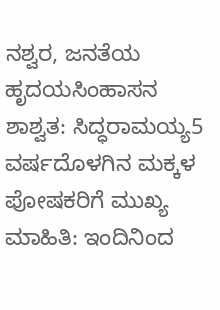ನಶ್ವರ, ಜನತೆಯ ಹೃದಯ‌ಸಿಂಹಾಸನ ಶಾಶ್ವತ: ಸಿದ್ಧರಾಮಯ್ಯ5 ವರ್ಷದೊಳಗಿನ ಮಕ್ಕಳ ಪೋಷಕರಿಗೆ ಮುಖ್ಯ ಮಾಹಿತಿ: ಇಂದಿನಿಂದ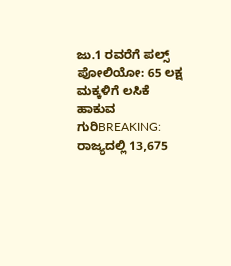ಜು.1 ರವರೆಗೆ ಪಲ್ಸ್ ಪೋಲಿಯೋ: 65 ಲಕ್ಷ ಮಕ್ಕಳಿಗೆ ಲಸಿಕೆ ಹಾಕುವ ಗುರಿBREAKING: ರಾಜ್ಯದಲ್ಲಿ 13,675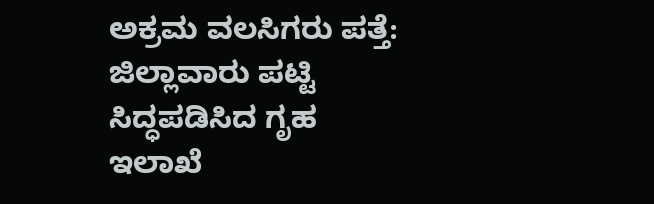ಅಕ್ರಮ ವಲಸಿಗರು ಪತ್ತೆ: ಜಿಲ್ಲಾವಾರು ಪಟ್ಟಿ ಸಿದ್ಧಪಡಿಸಿದ ಗೃಹ ಇಲಾಖೆ